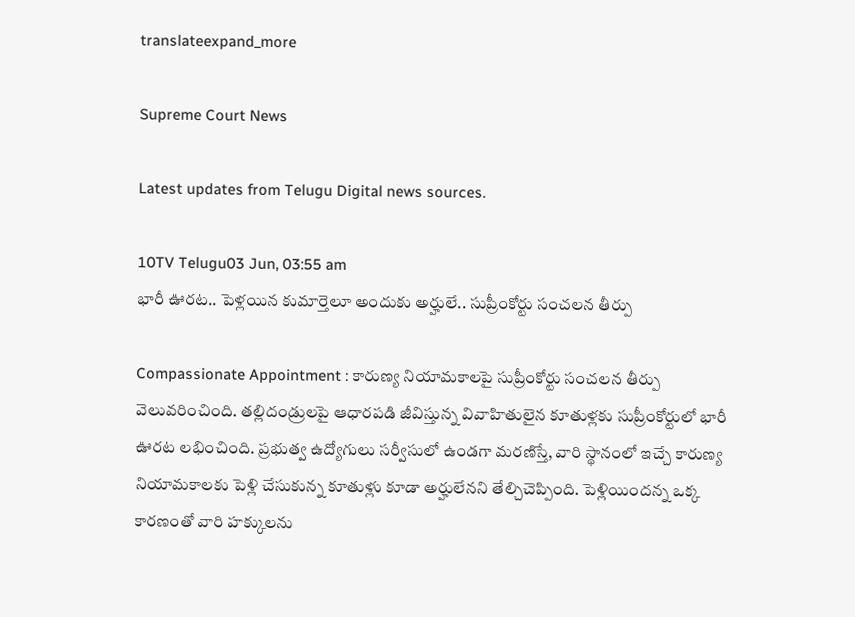translateexpand_more

Supreme Court News

Latest updates from Telugu Digital news sources.

10TV Telugu03 Jun, 03:55 am
భారీ ఊరట.. పెళ్లయిన కుమార్తెలూ అందుకు అర్హులే.. సుప్రీంకోర్టు సంచలన తీర్పు

Compassionate Appointment : కారుణ్య నియామకాలపై సుప్రీంకోర్టు సంచలన తీర్పు వెలువరించింది. తల్లిదండ్రులపై ఆధారపడి జీవిస్తున్న వివాహితులైన కూతుళ్లకు సుప్రీంకోర్టులో భారీ ఊరట లభించింది. ప్రభుత్వ ఉద్యోగులు సర్వీసులో ఉండగా మరణిస్తే, వారి స్థానంలో ఇచ్చే కారుణ్య నియామకాలకు పెళ్లి చేసుకున్న కూతుళ్లు కూడా అర్హులేనని తేల్చిచెప్పింది. పెళ్లియిందన్న ఒక్క కారణంతో వారి హక్కులను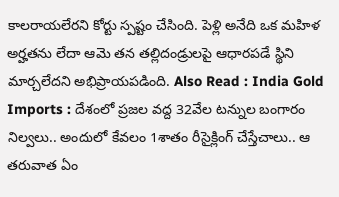కాలరాయలేరని కోర్టు స్పష్టం చేసింది. పెళ్లి అనేది ఒక మహిళ అర్హతను లేదా ఆమె తన తల్లిదండ్రులపై ఆధారపడే స్థిని మార్చలేదని అభిప్రాయపడింది. Also Read : India Gold Imports : దేశంలో ప్రజల వద్ద 32వేల టన్నుల బంగారం నిల్వలు.. అందులో కేవలం 1శాతం రీసైక్లింగ్ చేస్తేచాలు.. ఆ తరువాత ఏం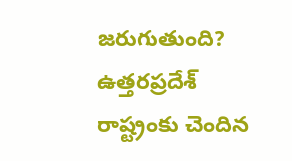జరుగుతుంది? ఉత్తరప్రదేశ్ రాష్ట్రంకు చెందిన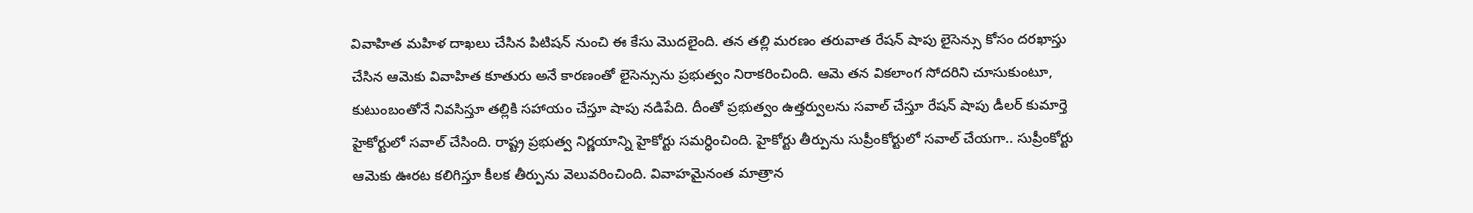వివాహిత మహిళ దాఖలు చేసిన పిటిషన్ నుంచి ఈ కేసు మొదలైంది. తన తల్లి మరణం తరువాత రేషన్ షాపు లైసెన్సు కోసం దరఖాస్తు చేసిన ఆమెకు వివాహిత కూతురు అనే కారణంతో లైసెన్సును ప్రభుత్వం నిరాకరించింది. ఆమె తన వికలాంగ సోదరిని చూసుకుంటూ, కుటుంబంతోనే నివసిస్తూ తల్లికి సహాయం చేస్తూ షాపు నడిపేది. దీంతో ప్రభుత్వం ఉత్తర్వులను సవాల్ చేస్తూ రేషన్ షాపు డీలర్ కుమార్తె హైకోర్టులో సవాల్ చేసింది. రాష్ట్ర ప్రభుత్వ నిర్ణయాన్ని హైకోర్టు సమర్ధించింది. హైకోర్టు తీర్పును సుప్రీంకోర్టులో సవాల్ చేయగా.. సుప్రీంకోర్టు ఆమెకు ఊరట కలిగిస్తూ కీలక తీర్పును వెలువరించింది. వివాహమైనంత మాత్రాన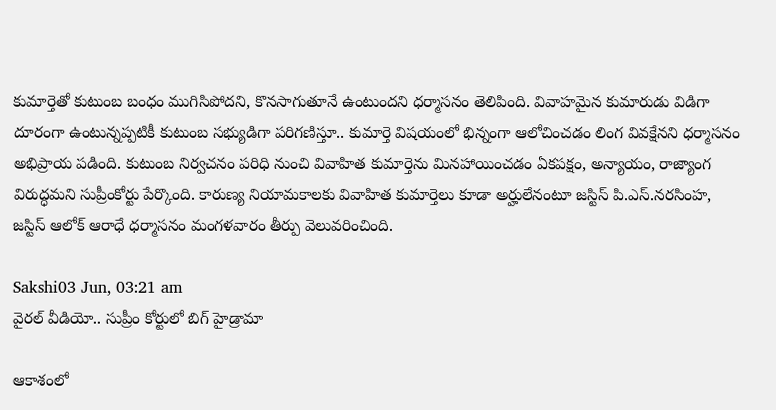కుమార్తెతో కుటుంబ బంధం ముగిసిపోదని, కొనసాగుతూనే ఉంటుందని ధర్మాసనం తెలిపింది. వివాహమైన కుమారుడు విడిగా దూరంగా ఉంటున్నప్పటికీ కుటుంబ సభ్యుడిగా పరిగణిస్తూ.. కుమార్తె విషయంలో భిన్నంగా ఆలోచించడం లింగ వివక్షేనని ధర్మాసనం అభిప్రాయ పడింది. కుటుంబ నిర్వచనం పరిధి నుంచి వివాహిత కుమార్తెను మినహాయించడం ఏకపక్షం, అన్యాయం, రాజ్యాంగ విరుద్ధమని సుప్రీంకోర్టు పేర్కొంది. కారుణ్య నియామకాలకు వివాహిత కుమార్తెలు కూడా అర్హులేనంటూ జస్టిస్‌ పి.ఎస్‌.నరసింహ, జస్టిస్‌ ఆలోక్‌ ఆరాధే ధర్మాసనం మంగళవారం తీర్పు వెలువరించింది.

Sakshi03 Jun, 03:21 am
వైరల్ వీడియో.. సుప్రీం కోర్టులో బిగ్ హైడ్రామా

ఆకాశంలో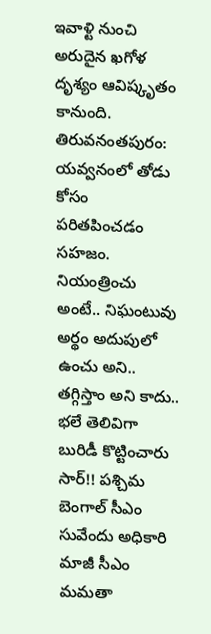ఇవాళ్టి నుంచి అరుదైన ఖగోళ దృశ్యం ఆవిష్కృతం కానుంది. తిరువనంతపురం: యవ్వనంలో తోడు కోసం పరితపించడం సహజం. నియంత్రించు అంటే.. నిఘంటువు అర్థం అదుపులో ఉంచు అని.. తగ్గిస్తాం అని కాదు.. భలే తెలివిగా బురిడీ కొట్టించారు సార్‌!! పశ్చిమ బెంగాల్‌ సీఎం సువేందు అధికారి మాజీ సీఎం మమతా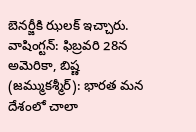బెనర్జీకి ఝలక్‌ ఇచ్చారు. వాషింగ్టన్‌: ఫిబ్రవరి 28న అమెరికా, బిష్ణ (జమ్ముకశ్మీర్): భారత మన దేశంలో చాలా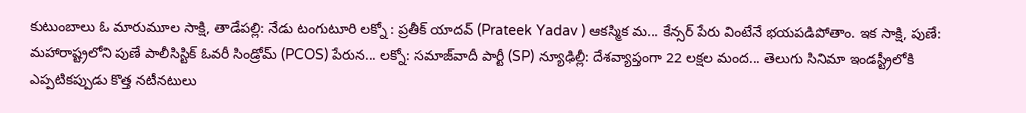కుటుంబాలు ఓ మారుమూల సాక్షి, తాడేపల్లి: నేడు టంగుటూరి లక్నో : ప్రతీక్ యాదవ్ (Prateek Yadav ) ఆకస్మిక మ... కేన్సర్‌ పేరు వింటేనే భయపడిపోతాం. ఇక సాక్షి, పుణే: మహారాష్ట్రలోని పుణే పాలీసిస్టిక్ ఓవరీ సిండ్రోమ్ (PCOS) పేరున... లక్నో: సమాజ్‌వాదీ పార్టీ (SP) న్యూఢిల్లీ: దేశవ్యాప్తంగా 22 లక్షల మంద... తెలుగు సినిమా ఇండస్ట్రీలోకి ఎప్పటికప్పుడు కొత్త నటీనటులు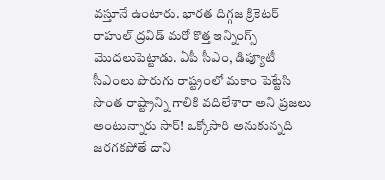వస్తూనే ఉంటారు. భారత దిగ్గజ క్రికెటర్‌ రాహుల్‌ ద్రవిడ్‌ మరో కొత్త ఇన్నింగ్స్‌ మొదలుపెట్టాడు. ఏపీ సీఎం, డిప్యూటీ సీఎంలు పొరుగు రాష్ట్రంలో మకాం పెట్టేసి సొంత రాష్ట్రాన్ని గాలికి వదిలేశారా అని ప్రజలు అంటున్నారు సార్‌! ఒక్కోసారి అనుకున్నది జరగకపోతే దాని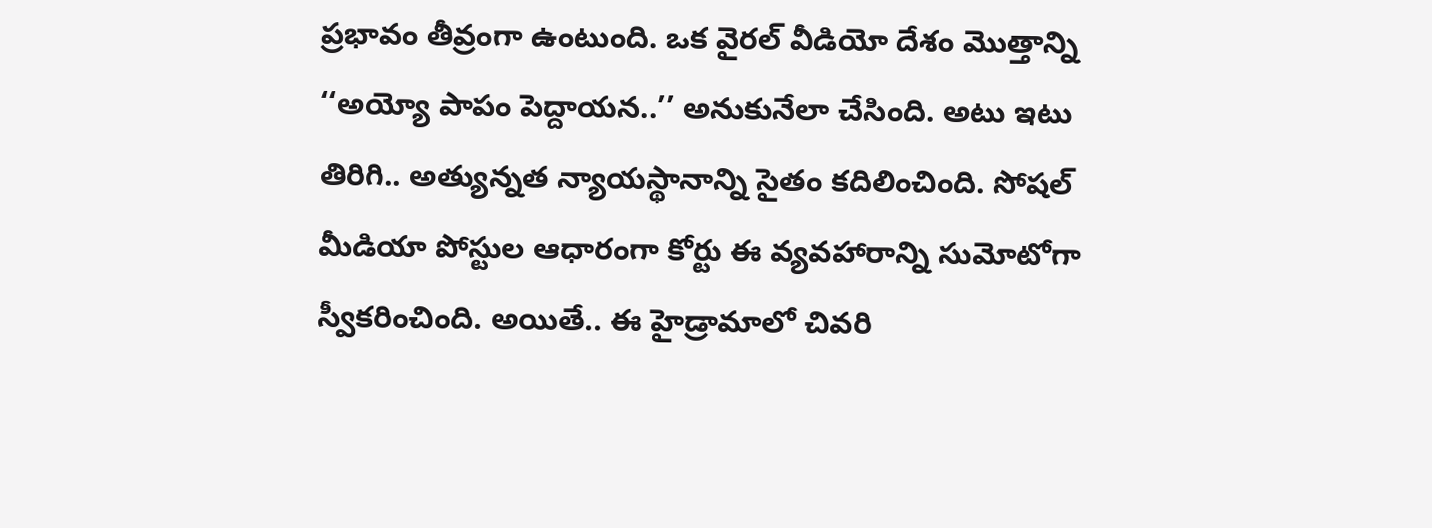ప్రభావం తీవ్రంగా ఉంటుంది. ఒక వైరల్ వీడియో దేశం మొత్తాన్ని ‘‘అయ్యో పాపం పెద్దాయన..’’ అనుకునేలా చేసింది. అటు ఇటు తిరిగి.. అత్యున్నత న్యాయస్థానాన్ని సైతం కదిలించింది. సోషల్‌ మీడియా పోస్టుల ఆధారంగా కోర్టు ఈ వ్యవహారాన్ని సుమోటోగా స్వీకరించింది. అయితే.. ఈ హైడ్రామాలో చివరి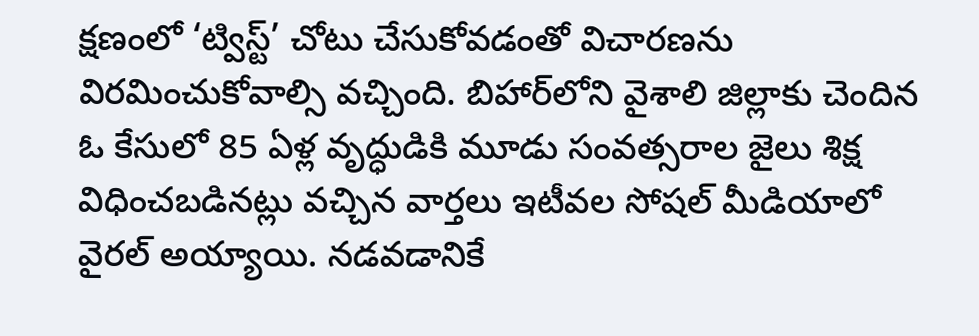క్షణంలో ‘ట్విస్ట్‌’ చోటు చేసుకోవడంతో విచారణను విరమించుకోవాల్సి వచ్చింది. బిహార్‌లోని వైశాలి జిల్లాకు చెందిన ఓ కేసులో 85 ఏళ్ల వృద్ధుడికి మూడు సంవత్సరాల జైలు శిక్ష విధించబడినట్లు వచ్చిన వార్తలు ఇటీవల సోషల్ మీడియాలో వైరల్ అయ్యాయి. నడవడానికే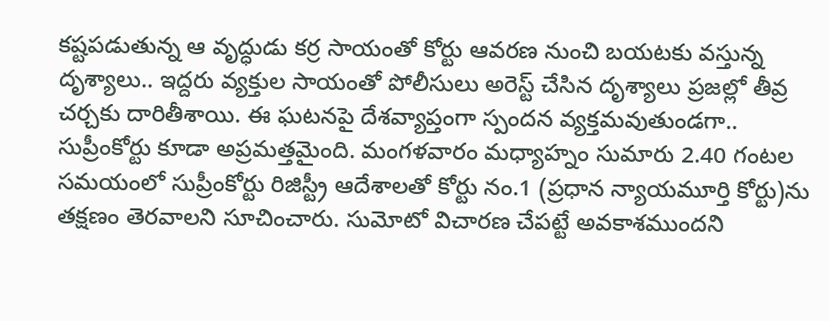కష్టపడుతున్న ఆ వృద్ధుడు కర్ర సాయంతో కోర్టు ఆవరణ నుంచి బయటకు వస్తున్న దృశ్యాలు.. ఇద్దరు వ్యక్తుల సాయంతో పోలీసులు అరెస్ట్‌ చేసిన దృశ్యాలు ప్రజల్లో తీవ్ర చర్చకు దారితీశాయి. ఈ ఘటనపై దేశవ్యాప్తంగా స్పందన వ్యక్తమవుతుండగా.. సుప్రీంకోర్టు కూడా అప్రమత్తమైంది. మంగళవారం మధ్యాహ్నం సుమారు 2.40 గంటల సమయంలో సుప్రీంకోర్టు రిజిస్ట్రీ ఆదేశాలతో కోర్టు నం.1 (ప్రధాన న్యాయమూర్తి కోర్టు)ను తక్షణం తెరవాలని సూచించారు. సుమోటో విచారణ చేపట్టే అవకాశముందని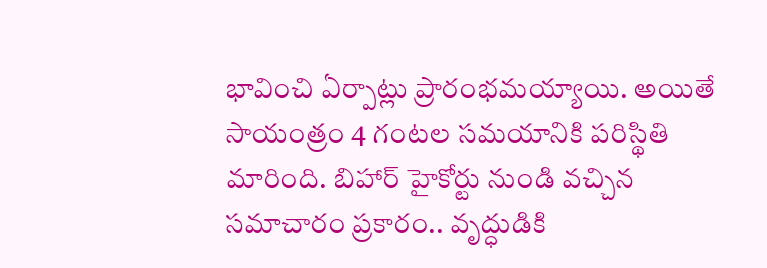భావించి ఏర్పాట్లు ప్రారంభమయ్యాయి. అయితే సాయంత్రం 4 గంటల సమయానికి పరిస్థితి మారింది. బిహార్ హైకోర్టు నుండి వచ్చిన సమాచారం ప్రకారం.. వృద్ధుడికి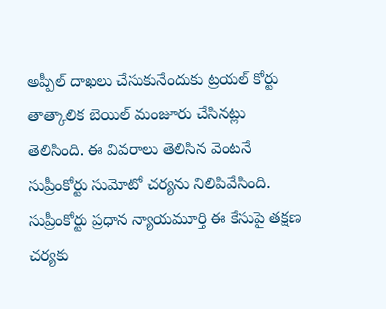అప్పీల్ దాఖలు చేసుకునేందుకు ట్రయల్ కోర్టు తాత్కాలిక బెయిల్ మంజూరు చేసినట్లు తెలిసింది. ఈ వివరాలు తెలిసిన వెంటనే సుప్రీంకోర్టు సుమోటో చర్యను నిలిపివేసింది. సుప్రీంకోర్టు ప్రధాన న్యాయమూర్తి ఈ కేసుపై తక్షణ చర్యకు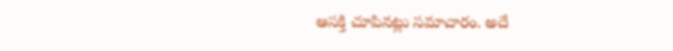ఆసక్తి చూపినట్లు సమాచారం. అదే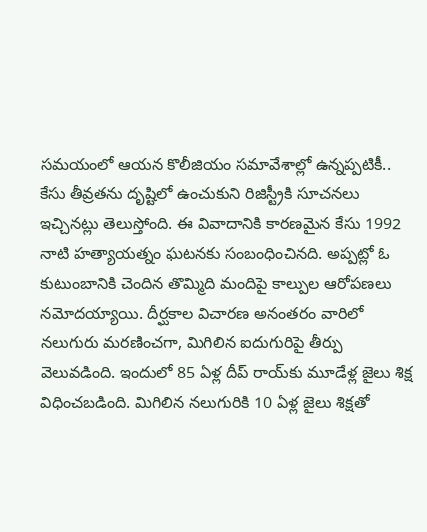సమయంలో ఆయన కొలీజియం సమావేశాల్లో ఉన్నప్పటికీ.. కేసు తీవ్రతను దృష్టిలో ఉంచుకుని రిజిస్ట్రీకి సూచనలు ఇచ్చినట్లు తెలుస్తోంది. ఈ వివాదానికి కారణమైన కేసు 1992 నాటి హత్యాయత్నం ఘటనకు సంబంధించినది. అప్పట్లో ఓ కుటుంబానికి చెందిన తొమ్మిది మందిపై కాల్పుల ఆరోపణలు నమోదయ్యాయి. దీర్ఘకాల విచారణ అనంతరం వారిలో నలుగురు మరణించగా, మిగిలిన ఐదుగురిపై తీర్పు వెలువడింది. ఇందులో 85 ఏళ్ల దీప్ రాయ్‌కు మూడేళ్ల జైలు శిక్ష విధించబడింది. మిగిలిన నలుగురికి 10 ఏళ్ల జైలు శిక్షతో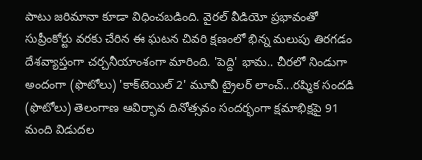పాటు జరిమానా కూడా విధించబడింది. వైరల్ వీడియో ప్రభావంతో సుప్రీంకోర్టు వరకు చేరిన ఈ ఘటన చివరి క్షణంలో భిన్న మలుపు తిరగడం దేశవ్యాప్తంగా చర్చనీయాంశంగా మారింది. 'పెద్ది' భామ.. చీరలో నిండుగా అందంగా (ఫొటోలు) 'కాక్‌టెయిల్ 2' మూవీ ట్రైలర్ లాంచ్‌...రష్మిక సందడి (ఫొటోలు) తెలంగాణ ఆవిర్భావ దినోత్సవం సందర్భంగా క్షమాభిక్షపై 91 మంది విడుదల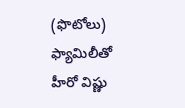(ఫొటోలు) ఫ్యామిలీతో హీరో విష్ణు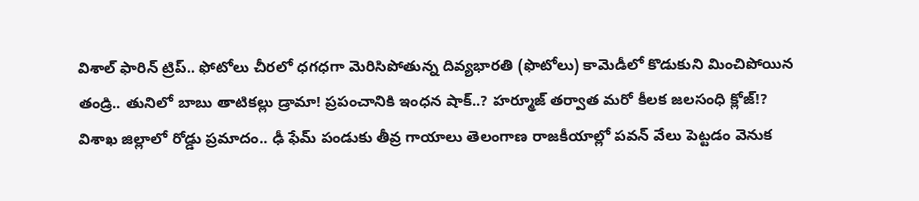విశాల్ ఫారిన్ ట్రిప్.. ఫోటోలు చీరలో ధగధగా మెరిసిపోతున్న దివ్యభారతి (ఫొటోలు) కామెడీలో కొడుకుని మించిపోయిన తండ్రి.. తునిలో బాబు తాటికల్లు డ్రామా! ప్రపంచానికి ఇంధన షాక్..? హర్మూజ్ తర్వాత మరో కీలక జలసంధి క్లోజ్!? విశాఖ జిల్లాలో రోడ్డు ప్రమాదం.. ఢీ ఫేమ్ పండుకు తీవ్ర గాయాలు తెలంగాణ రాజకీయాల్లో పవన్ వేలు పెట్టడం వెనుక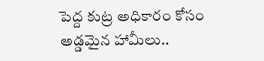పెద్ద కుట్ర అధికారం కోసం అడ్డమైన హామీలు..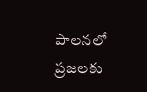పాలనలో ప్రజలకు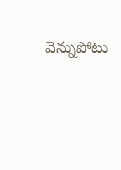వెన్నుపోటు